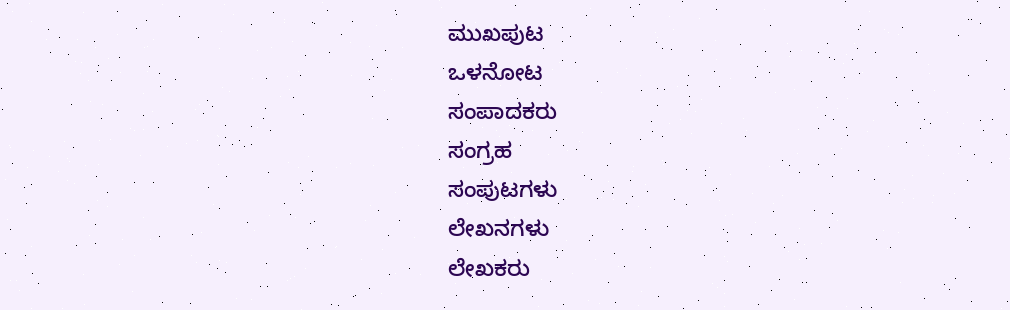ಮುಖಪುಟ
ಒಳನೋಟ
ಸಂಪಾದಕರು
ಸಂಗ್ರಹ
ಸಂಪುಟಗಳು
ಲೇಖನಗಳು
ಲೇಖಕರು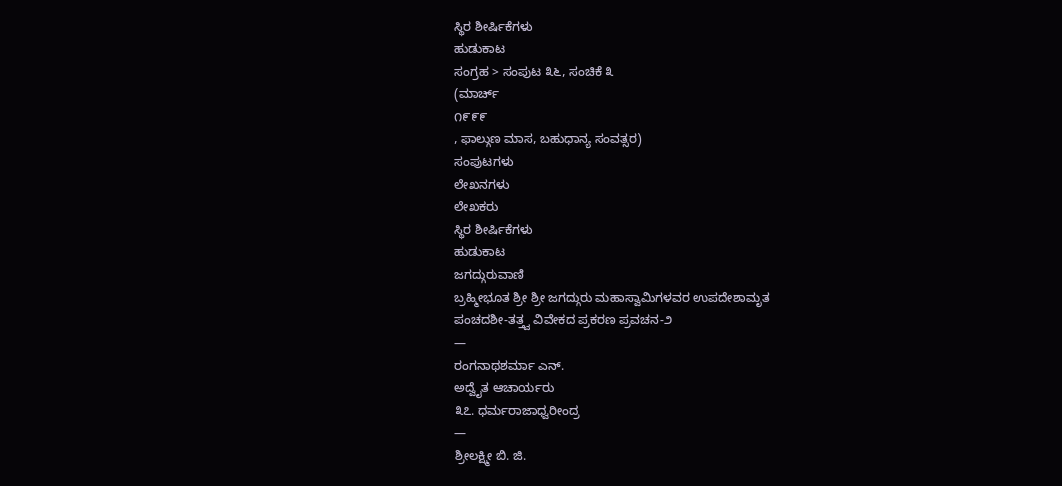ಸ್ಥಿರ ಶೀರ್ಷಿಕೆಗಳು
ಹುಡುಕಾಟ
ಸಂಗ್ರಹ > ಸಂಪುಟ ೩೬, ಸಂಚಿಕೆ ೩
(ಮಾರ್ಚ್
೧೯೯೯
, ಫಾಲ್ಗುಣ ಮಾಸ, ಬಹುಧಾನ್ಯ ಸಂವತ್ಸರ)
ಸಂಪುಟಗಳು
ಲೇಖನಗಳು
ಲೇಖಕರು
ಸ್ಥಿರ ಶೀರ್ಷಿಕೆಗಳು
ಹುಡುಕಾಟ
ಜಗದ್ಗುರುವಾಣಿ
ಬ್ರಹ್ಮೀಭೂತ ಶ್ರೀ ಶ್ರೀ ಜಗದ್ಗುರು ಮಹಾಸ್ವಾಮಿಗಳವರ ಉಪದೇಶಾಮೃತ
ಪಂಚದಶೀ-ತತ್ತ್ವ ವಿವೇಕದ ಪ್ರಕರಣ ಪ್ರವಚನ-೨
—
ರಂಗನಾಥಶರ್ಮಾ ಎನ್.
ಅದ್ವೈತ ಆಚಾರ್ಯರು
೩೭. ಧರ್ಮರಾಜಾಧ್ವರೀಂದ್ರ
—
ಶ್ರೀಲಕ್ಷ್ಮೀ ಬಿ. ಜಿ.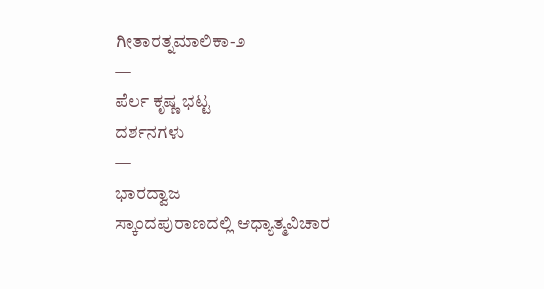ಗೀತಾರತ್ನಮಾಲಿಕಾ-೨
—
ಪೆರ್ಲ ಕೃಷ್ಣ ಭಟ್ಟ
ದರ್ಶನಗಳು
—
ಭಾರದ್ವಾಜ
ಸ್ಕಾಂದಪುರಾಣದಲ್ಲಿ ಆಧ್ಯಾತ್ಮವಿಚಾರ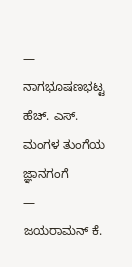—
ನಾಗಭೂಷಣಭಟ್ಟ ಹೆಚ್. ಎಸ್.
ಮಂಗಳ ತುಂಗೆಯ ಜ್ಞಾನಗಂಗೆ
—
ಜಯರಾಮನ್ ಕೆ.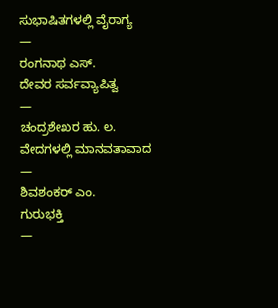ಸುಭಾಷಿತಗಳಲ್ಲಿ ವೈರಾಗ್ಯ
—
ರಂಗನಾಥ ಎಸ್.
ದೇವರ ಸರ್ವವ್ಯಾಪಿತ್ವ
—
ಚಂದ್ರಶೇಖರ ಹು. ಲ.
ವೇದಗಳಲ್ಲಿ ಮಾನವತಾವಾದ
—
ಶಿವಶಂಕರ್ ಎಂ.
ಗುರುಭಕ್ತಿ
—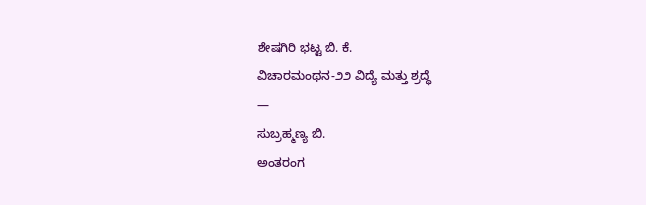ಶೇಷಗಿರಿ ಭಟ್ಟ ಬಿ. ಕೆ.
ವಿಚಾರಮಂಥನ-೨೨ ವಿದ್ಯೆ ಮತ್ತು ಶ್ರದ್ಧೆ
—
ಸುಬ್ರಹ್ಮಣ್ಯ ಬಿ.
ಅಂತರಂಗ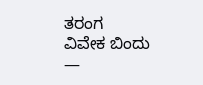ತರಂಗ
ವಿವೇಕ ಬಿಂದು
—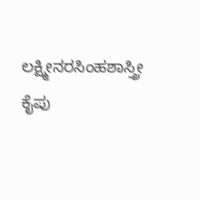ಲಕ್ಷ್ಮೀನರಸಿಂಹಶಾಸ್ತ್ರೀ ಕೈಪು